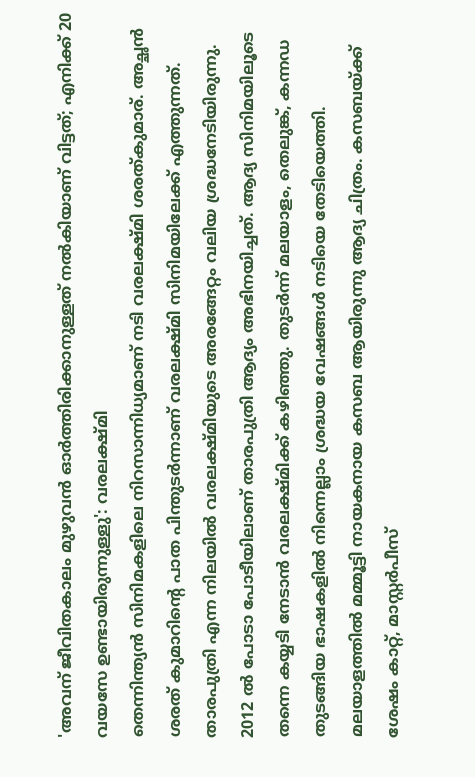'അവന് ജീവിതകാലം മുഴുവൻ ഓർത്തിരിക്കാനുള്ളത് നൽകിയാണ് വിട്ടത്; എനിക്ക് 20 വയസേ ഉണ്ടായിരുന്നുള്ളു': വരലക്ഷ്മി
തെന്നിന്ത്യൻ സിനിമകളിലെ നിറസാന്നിധ്യമാണ് നടി വരലക്ഷ്മി ശരത്കുമാര്. അച്ഛൻ ശരത് കുമാറിന്റെ പാത പിന്തുടർന്നാണ് വരലക്ഷ്മി സിനിമയിലേക്ക് എത്തുന്നത്. താരപുത്രി എന്ന നിലയിൽ വരലക്ഷ്മിയുടെ അരങ്ങേറ്റം വലിയ ശ്രദ്ധനേടിയിരുന്നു. 2012 ൽ പോടാ പോടീയിലാണ് താരപുത്രി ആദ്യം അഭിനയിച്ചത്. ആദ്യ സിനിമയിലൂടെ തന്നെ കയ്യടി നേടാൻ വരലക്ഷ്മിക്ക് കഴിഞ്ഞു. തുടർന്ന് മലയാളം, തെലുങ്ക്, കന്നഡ തുടങ്ങിയ ഭാഷകളിൽ നിന്നെല്ലാം ശ്രദ്ധയ വേഷങ്ങൾ നടിയെ തേടിയെത്തി.
മലയാളത്തിൽ മമ്മൂട്ടി നായകനായ കസബ ആയിരുന്നു ആദ്യ ചിത്രം. കസബയ്ക്ക് ശേഷം കാറ്റ്, മാസ്റ്റർപീസ്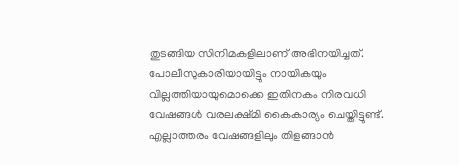തുടങ്ങിയ സിനിമകളിലാണ് അഭിനയിച്ചത്. പോലീസുകാരിയായിട്ടും നായികയും വില്ലത്തിയായുമൊക്കെ ഇതിനകം നിരവധി വേഷങ്ങൾ വരലക്ഷ്മി കൈകാര്യം ചെയ്തിട്ടുണ്ട്. എല്ലാത്തരം വേഷങ്ങളിലും തിളങ്ങാൻ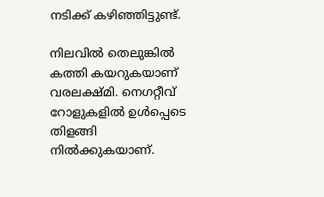നടിക്ക് കഴിഞ്ഞിട്ടുണ്ട്.

നിലവിൽ തെലുങ്കിൽ കത്തി കയറുകയാണ് വരലക്ഷ്മി. നെഗറ്റീവ് റോളുകളിൽ ഉൾപ്പെടെ തിളങ്ങി നിൽക്കുകയാണ്.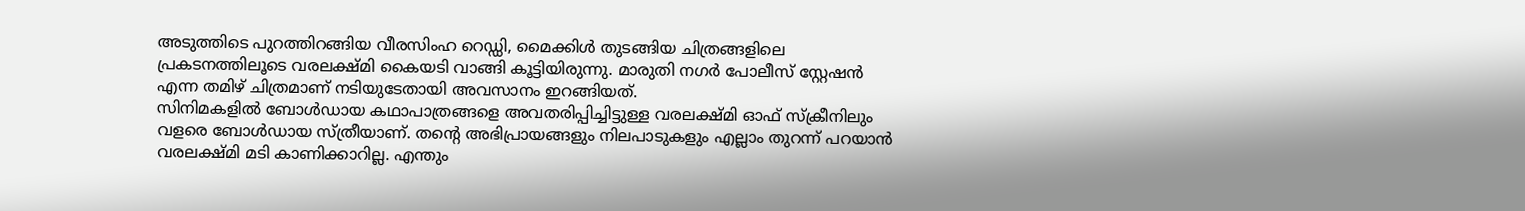അടുത്തിടെ പുറത്തിറങ്ങിയ വീരസിംഹ റെഡ്ഡി, മൈക്കിൾ തുടങ്ങിയ ചിത്രങ്ങളിലെ പ്രകടനത്തിലൂടെ വരലക്ഷ്മി കൈയടി വാങ്ങി കൂട്ടിയിരുന്നു. മാരുതി നഗർ പോലീസ് സ്റ്റേഷൻ എന്ന തമിഴ് ചിത്രമാണ് നടിയുടേതായി അവസാനം ഇറങ്ങിയത്.
സിനിമകളിൽ ബോൾഡായ കഥാപാത്രങ്ങളെ അവതരിപ്പിച്ചിട്ടുള്ള വരലക്ഷ്മി ഓഫ് സ്ക്രീനിലും വളരെ ബോൾഡായ സ്ത്രീയാണ്. തന്റെ അഭിപ്രായങ്ങളും നിലപാടുകളും എല്ലാം തുറന്ന് പറയാൻ വരലക്ഷ്മി മടി കാണിക്കാറില്ല. എന്തും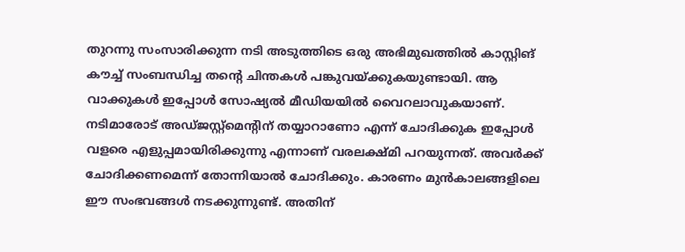തുറന്നു സംസാരിക്കുന്ന നടി അടുത്തിടെ ഒരു അഭിമുഖത്തിൽ കാസ്റ്റിങ് കൗച്ച് സംബന്ധിച്ച തന്റെ ചിന്തകൾ പങ്കുവയ്ക്കുകയുണ്ടായി. ആ വാക്കുകൾ ഇപ്പോൾ സോഷ്യൽ മീഡിയയിൽ വൈറലാവുകയാണ്.
നടിമാരോട് അഡ്ജസ്റ്റ്മെന്റിന് തയ്യാറാണോ എന്ന് ചോദിക്കുക ഇപ്പോൾ വളരെ എളുപ്പമായിരിക്കുന്നു എന്നാണ് വരലക്ഷ്മി പറയുന്നത്. അവർക്ക് ചോദിക്കണമെന്ന് തോന്നിയാൽ ചോദിക്കും. കാരണം മുൻകാലങ്ങളിലെ ഈ സംഭവങ്ങൾ നടക്കുന്നുണ്ട്. അതിന്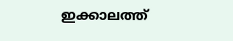ഇക്കാലത്ത്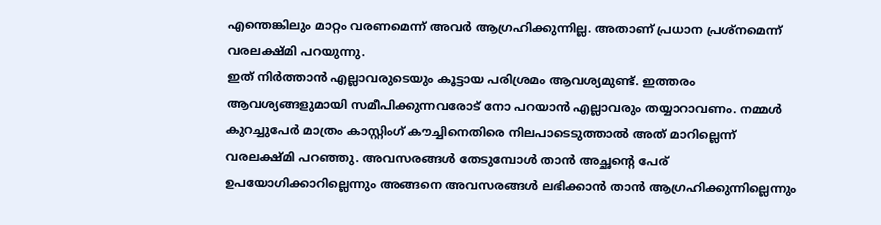എന്തെങ്കിലും മാറ്റം വരണമെന്ന് അവർ ആഗ്രഹിക്കുന്നില്ല. അതാണ് പ്രധാന പ്രശ്നമെന്ന് വരലക്ഷ്മി പറയുന്നു.
ഇത് നിർത്താൻ എല്ലാവരുടെയും കൂട്ടായ പരിശ്രമം ആവശ്യമുണ്ട്. ഇത്തരം ആവശ്യങ്ങളുമായി സമീപിക്കുന്നവരോട് നോ പറയാൻ എല്ലാവരും തയ്യാറാവണം. നമ്മൾ കുറച്ചുപേർ മാത്രം കാസ്റ്റിംഗ് കൗച്ചിനെതിരെ നിലപാടെടുത്താൽ അത് മാറില്ലെന്ന് വരലക്ഷ്മി പറഞ്ഞു. അവസരങ്ങൾ തേടുമ്പോൾ താൻ അച്ഛന്റെ പേര് ഉപയോഗിക്കാറില്ലെന്നും അങ്ങനെ അവസരങ്ങൾ ലഭിക്കാൻ താൻ ആഗ്രഹിക്കുന്നില്ലെന്നും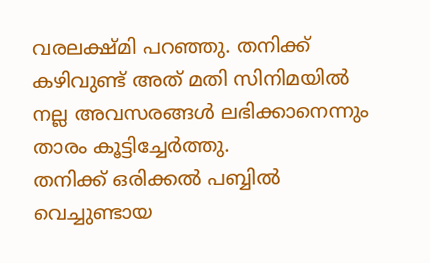വരലക്ഷ്മി പറഞ്ഞു. തനിക്ക് കഴിവുണ്ട് അത് മതി സിനിമയിൽ നല്ല അവസരങ്ങൾ ലഭിക്കാനെന്നും താരം കൂട്ടിച്ചേർത്തു.
തനിക്ക് ഒരിക്കൽ പബ്ബിൽ വെച്ചുണ്ടായ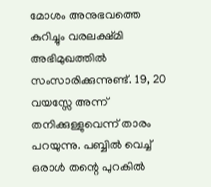മോശം അനുഭവത്തെ കുറിച്ചും വരലക്ഷ്മി അഭിമുഖത്തിൽ സംസാരിക്കുന്നുണ്ട്. 19, 20 വയസ്സേ അന്ന് തനിക്കുള്ളുവെന്ന് താരം പറയുന്നു. പബ്ബിൽ വെച്ച് ഒരാൾ തന്റെ പുറകിൽ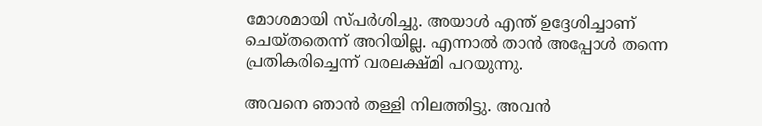മോശമായി സ്പർശിച്ചു. അയാൾ എന്ത് ഉദ്ദേശിച്ചാണ് ചെയ്തതെന്ന് അറിയില്ല. എന്നാൽ താൻ അപ്പോൾ തന്നെ പ്രതികരിച്ചെന്ന് വരലക്ഷ്മി പറയുന്നു.

അവനെ ഞാൻ തള്ളി നിലത്തിട്ടു. അവൻ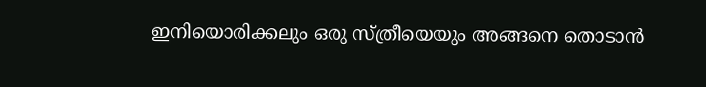ഇനിയൊരിക്കലും ഒരു സ്ത്രീയെയും അങ്ങനെ തൊടാൻ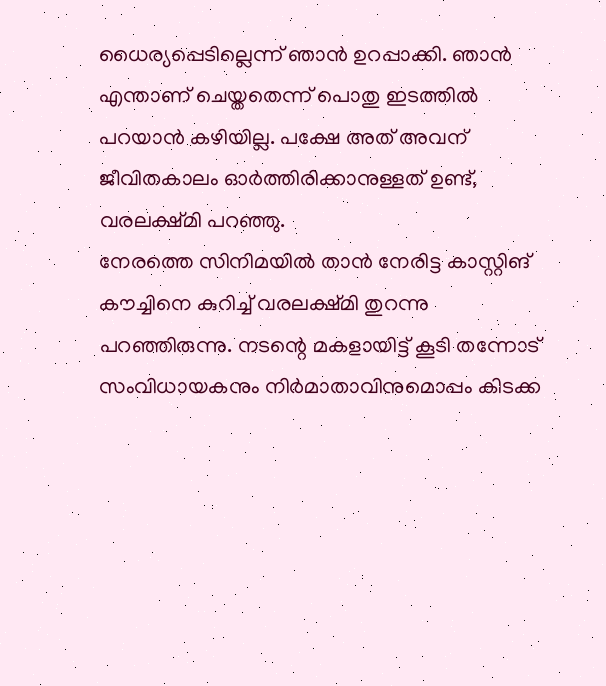ധൈര്യപ്പെടില്ലെന്ന് ഞാൻ ഉറപ്പാക്കി. ഞാൻ എന്താണ് ചെയ്തതെന്ന് പൊതു ഇടത്തിൽ പറയാൻ കഴിയില്ല. പക്ഷേ അത് അവന് ജീവിതകാലം ഓർത്തിരിക്കാനുള്ളത് ഉണ്ട്, വരലക്ഷ്മി പറഞ്ഞു.
നേരത്തെ സിനിമയിൽ താൻ നേരിട്ട കാസ്റ്റിങ് കൗച്ചിനെ കുറിച്ച് വരലക്ഷ്മി തുറന്നു പറഞ്ഞിരുന്നു. നടന്റെ മകളായിട്ട് കൂടി തന്നോട് സംവിധായകനും നിർമാതാവിനുമൊപ്പം കിടക്ക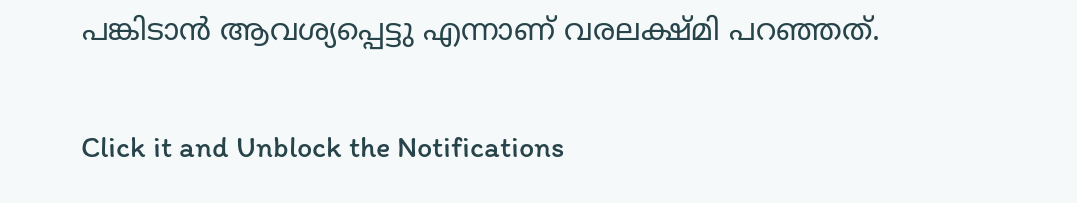പങ്കിടാൻ ആവശ്യപ്പെട്ടു എന്നാണ് വരലക്ഷ്മി പറഞ്ഞത്.


Click it and Unblock the Notifications